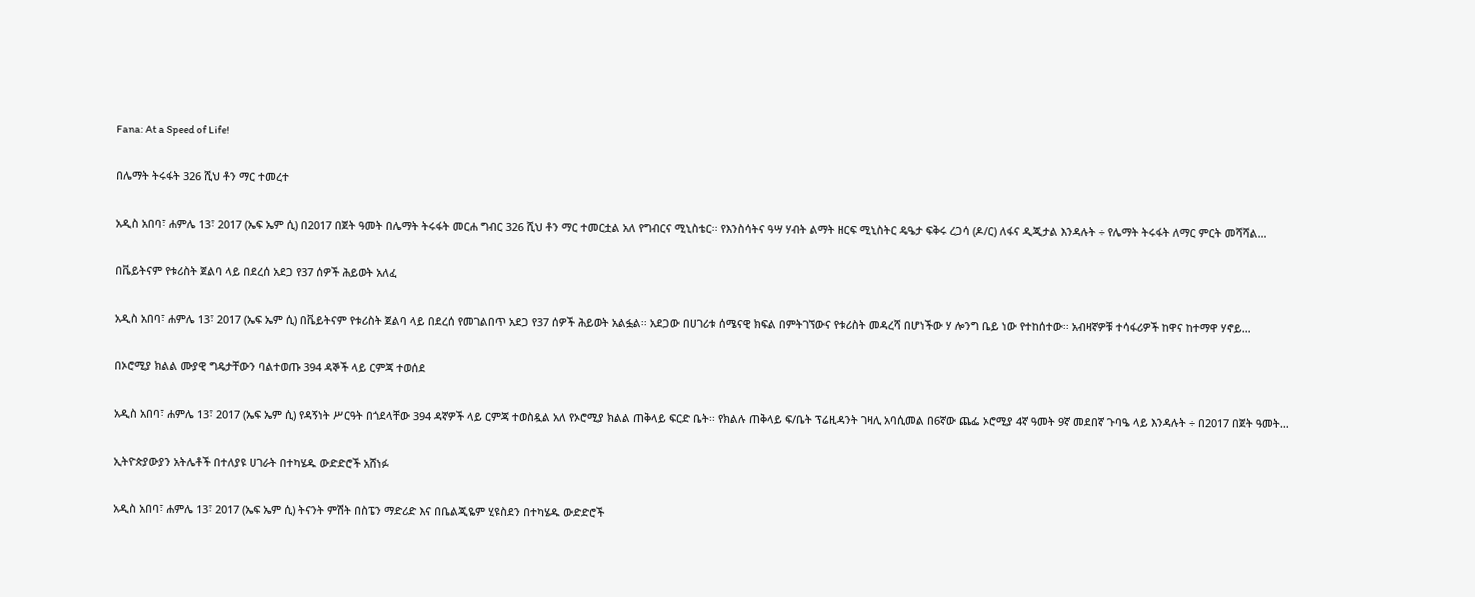Fana: At a Speed of Life!

በሌማት ትሩፋት 326 ሺህ ቶን ማር ተመረተ

አዲስ አበባ፣ ሐምሌ 13፣ 2017 (ኤፍ ኤም ሲ) በ2017 በጀት ዓመት በሌማት ትሩፋት መርሐ ግብር 326 ሺህ ቶን ማር ተመርቷል አለ የግብርና ሚኒስቴር፡፡ የእንስሳትና ዓሣ ሃብት ልማት ዘርፍ ሚኒስትር ዴዔታ ፍቅሩ ረጋሳ (ዶ/ር) ለፋና ዲጂታል እንዳሉት ÷ የሌማት ትሩፋት ለማር ምርት መሻሻል…

በቬይትናም የቱሪስት ጀልባ ላይ በደረሰ አደጋ የ37 ሰዎች ሕይወት አለፈ

አዲስ አበባ፣ ሐምሌ 13፣ 2017 (ኤፍ ኤም ሲ) በቬይትናም የቱሪስት ጀልባ ላይ በደረሰ የመገልበጥ አደጋ የ37 ሰዎች ሕይወት አልፏል፡፡ አደጋው በሀገሪቱ ሰሜናዊ ክፍል በምትገኘውና የቱሪስት መዳረሻ በሆነችው ሃ ሎንግ ቤይ ነው የተከሰተው፡፡ አብዛኛዎቹ ተሳፋሪዎች ከዋና ከተማዋ ሃኖይ…

በኦሮሚያ ክልል ሙያዊ ግዴታቸውን ባልተወጡ 394 ዳኞች ላይ ርምጃ ተወሰደ

አዲስ አበባ፣ ሐምሌ 13፣ 2017 (ኤፍ ኤም ሲ) የዳኝነት ሥርዓት በጎደላቸው 394 ዳኛዎች ላይ ርምጃ ተወስዷል አለ የኦሮሚያ ክልል ጠቅላይ ፍርድ ቤት፡፡ የክልሉ ጠቅላይ ፍ/ቤት ፕሬዚዳንት ገዛሊ አባሲመል በ6ኛው ጨፌ ኦሮሚያ 4ኛ ዓመት 9ኛ መደበኛ ጉባዔ ላይ እንዳሉት ÷ በ2017 በጀት ዓመት…

ኢትዮጵያውያን አትሌቶች በተለያዩ ሀገራት በተካሄዱ ውድድሮች አሸነፉ

አዲስ አበባ፣ ሐምሌ 13፣ 2017 (ኤፍ ኤም ሲ) ትናንት ምሽት በስፔን ማድሪድ እና በቤልጂዬም ሂዩስደን በተካሄዱ ውድድሮች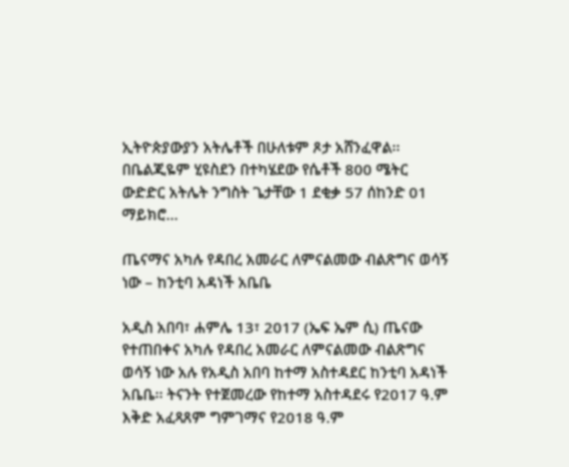ኢትዮጵያውያን አትሌቶች በሁለቱም ጾታ አሸንፈዋል፡፡ በቤልጂዬም ሂዩስደን በተካሄደው የሴቶች 800 ሜትር ውድድር አትሌት ንግስት ጌታቸው 1 ደቂቃ 57 ሰከንድ 01 ማይክሮ…

ጤናማና አካሉ የዳበረ አመራር ለምናልመው ብልጽግና ወሳኝ ነው – ከንቲባ አዳነች አቤቤ

አዲስ አበባ፣ ሐምሌ 13፣ 2017 (ኤፍ ኤም ሲ) ጤናው የተጠበቀና አካሉ የዳበረ አመራር ለምናልመው ብልጽግና ወሳኝ ነው አሉ የአዲስ አበባ ከተማ አስተዳደር ከንቲባ አዳነች አቤቤ፡፡ ትናንት የተጀመረው የከተማ አስተዳደሩ የ2017 ዓ.ም እቅድ አፈጻጸም ግምገማና የ2018 ዓ.ም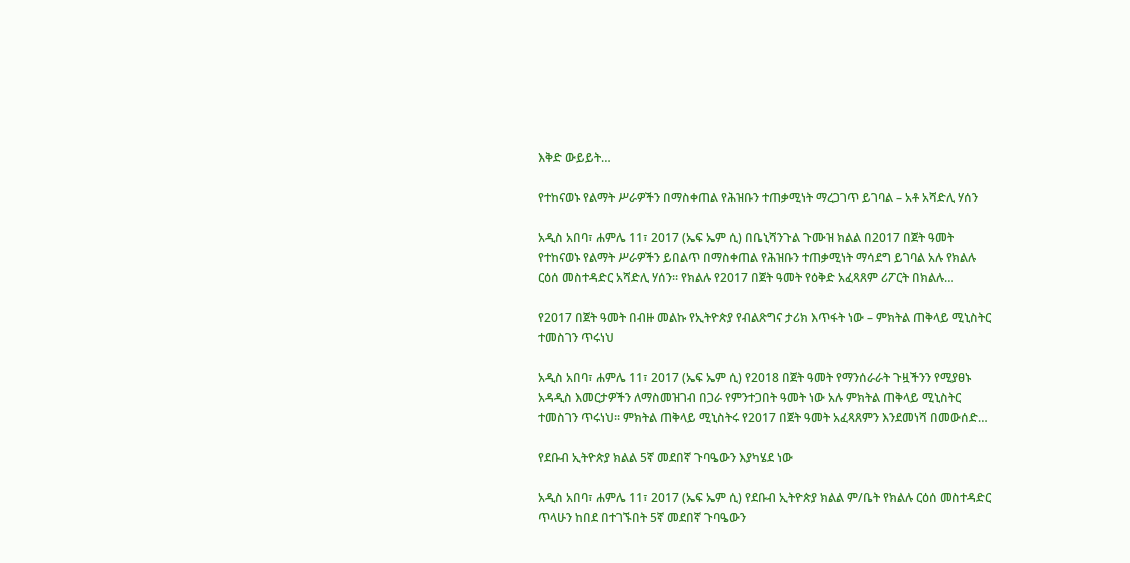እቅድ ውይይት…

የተከናወኑ የልማት ሥራዎችን በማስቀጠል የሕዝቡን ተጠቃሚነት ማረጋገጥ ይገባል – አቶ አሻድሊ ሃሰን

አዲስ አበባ፣ ሐምሌ 11፣ 2017 (ኤፍ ኤም ሲ) በቤኒሻንጉል ጉሙዝ ክልል በ2017 በጀት ዓመት የተከናወኑ የልማት ሥራዎችን ይበልጥ በማስቀጠል የሕዝቡን ተጠቃሚነት ማሳደግ ይገባል አሉ የክልሉ ርዕሰ መስተዳድር አሻድሊ ሃሰን። የክልሉ የ2017 በጀት ዓመት የዕቅድ አፈጻጸም ሪፖርት በክልሉ…

የ2017 በጀት ዓመት በብዙ መልኩ የኢትዮጵያ የብልጽግና ታሪክ እጥፋት ነው – ምክትል ጠቅላይ ሚኒስትር ተመስገን ጥሩነህ

አዲስ አበባ፣ ሐምሌ 11፣ 2017 (ኤፍ ኤም ሲ) የ2018 በጀት ዓመት የማንሰራራት ጉዟችንን የሚያፀኑ አዳዲስ እመርታዎችን ለማስመዝገብ በጋራ የምንተጋበት ዓመት ነው አሉ ምክትል ጠቅላይ ሚኒስትር ተመስገን ጥሩነህ፡፡ ምክትል ጠቅላይ ሚኒስትሩ የ2017 በጀት ዓመት አፈጻጸምን እንደመነሻ በመውሰድ…

የደቡብ ኢትዮጵያ ክልል 5ኛ መደበኛ ጉባዔውን እያካሄደ ነው

አዲስ አበባ፣ ሐምሌ 11፣ 2017 (ኤፍ ኤም ሲ) የደቡብ ኢትዮጵያ ክልል ም/ቤት የክልሉ ርዕሰ መስተዳድር ጥላሁን ከበደ በተገኙበት 5ኛ መደበኛ ጉባዔውን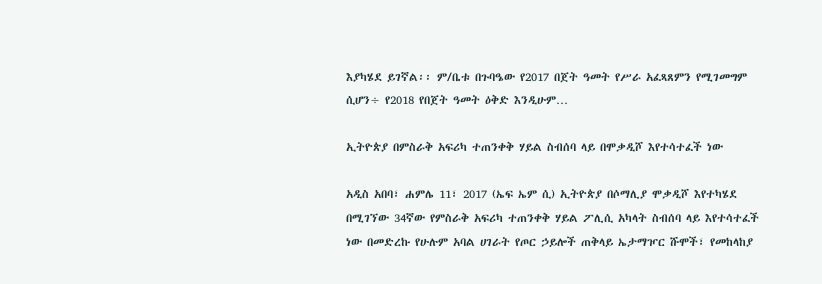እያካሄደ ይገኛል፡፡ ም/ቤቱ በጉባዔው የ2017 በጀት ዓመት የሥራ አፈጻጸምን የሚገመግም ሲሆን÷ የ2018 የበጀት ዓመት ዕቅድ እንዲሁም…

ኢትዮጵያ በምስራቅ አፍሪካ ተጠንቀቅ ሃይል ስብሰባ ላይ በሞቃዲሾ እየተሳተፈች ነው

አዲስ አበባ፣ ሐምሌ 11፣ 2017 (ኤፍ ኤም ሲ) ኢትዮጵያ በሶማሊያ ሞቃዲሾ እየተካሄደ በሚገኘው 34ኛው የምስራቅ አፍሪካ ተጠንቀቅ ሃይል ፖሊሲ አካላት ስብሰባ ላይ እየተሳተፈች ነው በመድረኩ የሁሉም አባል ሀገራት የጦር ኃይሎች ጠቅላይ ኤታማዦር ሹሞች፣ የመከላከያ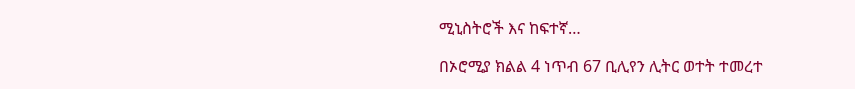ሚኒስትሮች እና ከፍተኛ…

በኦሮሚያ ክልል 4 ነጥብ 67 ቢሊየን ሊትር ወተት ተመረተ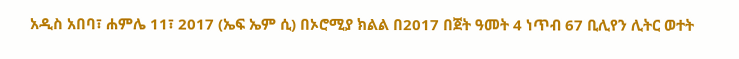አዲስ አበባ፣ ሐምሌ 11፣ 2017 (ኤፍ ኤም ሲ) በኦሮሚያ ክልል በ2017 በጀት ዓመት 4 ነጥብ 67 ቢሊየን ሊትር ወተት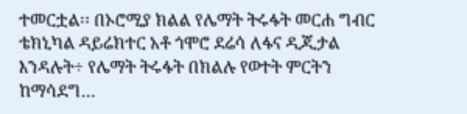ተመርቷል፡፡ በኦሮሚያ ክልል የሌማት ትሩፋት መርሐ ግብር ቴክኒካል ዳይሬክተር አቶ ጎሞሮ ደሬሳ ለፋና ዲጂታል እንዳሉት÷ የሌማት ትሩፋት በክልሉ የወተት ምርትን ከማሳደግ…